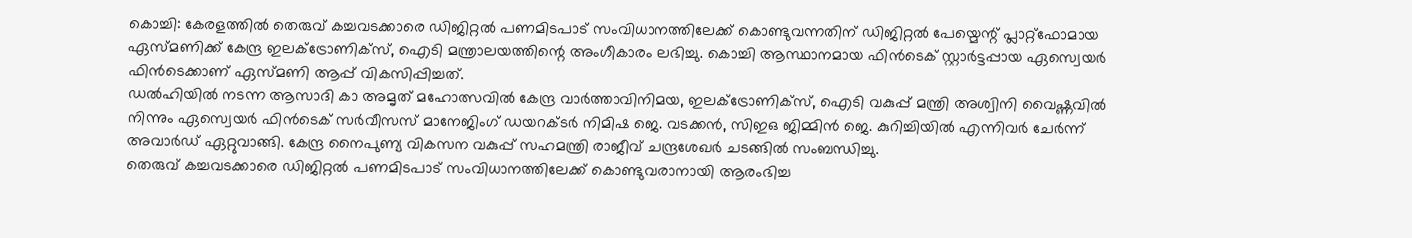കൊച്ചി: കേരളത്തിൽ തെരുവ് കച്ചവടക്കാരെ ഡിജിറ്റൽ പണമിടപാട് സംവിധാനത്തിലേക്ക് കൊണ്ടുവന്നതിന് ഡിജിറ്റൽ പേയ്മെന്റ് പ്ലാറ്റ്ഫോമായ ഏസ്മണിക്ക് കേന്ദ്ര ഇലക്ട്രോണിക്സ്, ഐടി മന്ത്രാലയത്തിന്റെ അംഗീകാരം ലഭിച്ചു. കൊച്ചി ആസ്ഥാനമായ ഫിൻടെക് സ്റ്റാർട്ടപ്പായ ഏസ്വെയർ ഫിൻടെക്കാണ് ഏസ്മണി ആപ്പ് വികസിപ്പിച്ചത്.
ഡൽഹിയിൽ നടന്ന ആസാദി കാ അമൃത് മഹോത്സവിൽ കേന്ദ്ര വാർത്താവിനിമയ, ഇലക്ട്രോണിക്സ്, ഐടി വകുപ്പ് മന്ത്രി അശ്വിനി വൈഷ്ണവിൽ നിന്നും ഏസ്വെയർ ഫിൻടെക് സർവീസസ് മാനേജിംഗ് ഡയറക്ടർ നിമിഷ ജെ. വടക്കൻ, സിഇഒ ജിമ്മിൻ ജെ. കുറിച്ചിയിൽ എന്നിവർ ചേർന്ന് അവാർഡ് ഏറ്റുവാങ്ങി. കേന്ദ്ര നൈപുണ്യ വികസന വകുപ്പ് സഹമന്ത്രി രാജീവ് ചന്ദ്രശേഖർ ചടങ്ങിൽ സംബന്ധിച്ചു.
തെരുവ് കച്ചവടക്കാരെ ഡിജിറ്റൽ പണമിടപാട് സംവിധാനത്തിലേക്ക് കൊണ്ടുവരാനായി ആരംഭിച്ച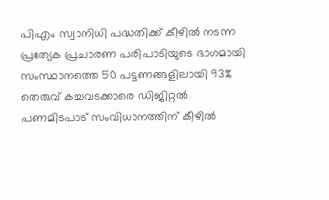പിഎം സ്വാനിധി പദ്ധതിക്ക് കീഴിൽ നടന്ന പ്രത്യേക പ്രചാരണ പരിപാടിയുടെ ഭാഗമായി സംസ്ഥാനത്തെ 50 പട്ടണങ്ങളിലായി 93% തെരുവ് കച്ചവടക്കാരെ ഡിജിറ്റൽ പണമിടപാട് സംവിധാനത്തിന് കീഴിൽ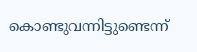കൊണ്ടുവന്നിട്ടുണ്ടെന്ന്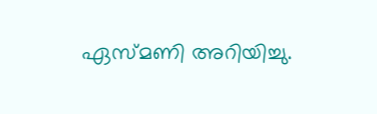ഏസ്മണി അറിയിച്ചു.